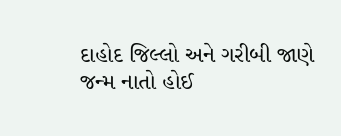દાહોદ જિલ્લો અને ગરીબી જાણે જન્મ નાતો હોઈ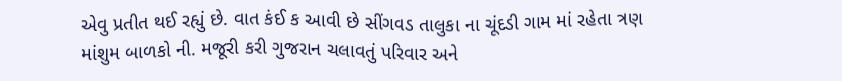એવુ પ્રતીત થઈ રહ્યું છે. વાત કંઈ ક આવી છે સીંગવડ તાલુકા ના ચૂંદડી ગામ માં રહેતા ત્રણ માંશુમ બાળકો ની. મજૂરી કરી ગુજરાન ચલાવતું પરિવાર અને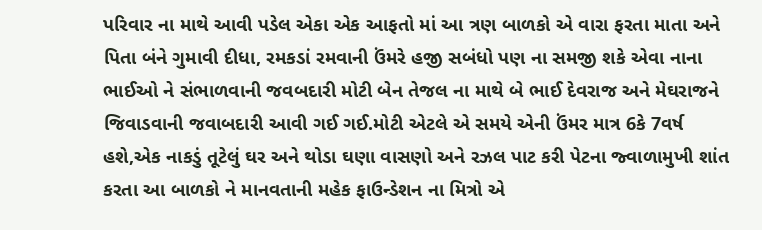પરિવાર ના માથે આવી પડેલ એકા એક આફતો માં આ ત્રણ બાળકો એ વારા ફરતા માતા અને પિતા બંને ગુમાવી દીધા, રમકડાં રમવાની ઉંમરે હજી સબંધો પણ ના સમજી શકે એવા નાના ભાઈઓ ને સંભાળવાની જવબદારી મોટી બેન તેજલ ના માથે બે ભાઈ દેવરાજ અને મેઘરાજને જિવાડવાની જવાબદારી આવી ગઈ ગઈ.મોટી એટલે એ સમયે એની ઉંમર માત્ર 6કે 7વર્ષ હશે,એક નાકડું તૂટેલું ઘર અને થોડા ઘણા વાસણો અને રઝલ પાટ કરી પેટના જ્વાળામુખી શાંત કરતા આ બાળકો ને માનવતાની મહેક ફાઉન્ડેશન ના મિત્રો એ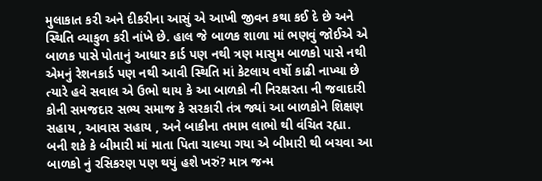મુલાકાત કરી અને દીકરીના આસું એ આખી જીવન કથા કઈ દે છે અને સ્થિતિ વ્યાકુળ કરી નાંખે છે. હાલ જે બાળક શાળા માં ભણવું જોઈએ એ બાળક પાસે પોતાનું આધાર કાર્ડ પણ નથી ત્રણ માસુમ બાળકો પાસે નથી એમનું રેશનકાર્ડ પણ નથી આવી સ્થિતિ માં કેટલાય વર્ષો કાઢી નાખ્યા છે ત્યારે હવે સવાલ એ ઉભો થાય કે આ બાળકો ની નિરક્ષરતા ની જવાદારી કોની સમજદાર સભ્ય સમાજ કે સરકારી તંત્ર જ્યાં આ બાળકોને શિક્ષણ સહાય , આવાસ સહાય , અને બાકીના તમામ લાભો થી વંચિત રહ્યા. બની શકે કે બીમારી માં માતા પિતા ચાલ્યા ગયા એ બીમારી થી બચવા આ બાળકો નું રસિકરણ પણ થયું હશે ખરું? માત્ર જન્મ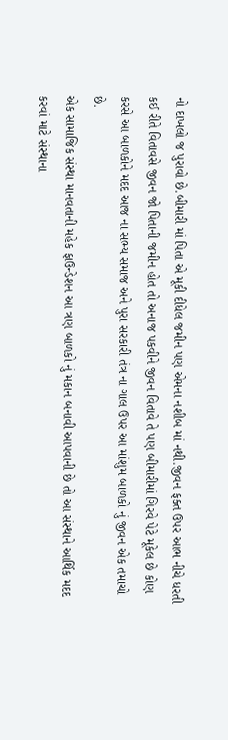નો દાખલો જ પુરાવો છે.બીમારી માં પિતા એ મૂકી દીધેલ જમીન પણ એમના નશીબ માં નથી.જીવન ફક્ત ઉપર આભ નીચે ધરતી કઈ રીતે વિતાવસે જીવન જો પિતાની જમીન હોત તો અનાજ પકવીને જીવન વિતાવે તે પણ બીમારીમાં ગિરવે પેટે મૂકેલ છે કોણ કરસે આ બાળકોને મદદ આજ ના સભ્ય સમાજ અને પુરા સરકારી તંત્ર ના ગાલ ઉપર આ માંશુમ બાળકો નું જીવન એક તમાચો છે.
એક સામાજિક સંસ્થા માનવતાની મહેક ફાઉન્ડેશન આ ત્રણ બાળકો નું મકાન બનાવી આપવાની છે તો આ સંસ્થાને આર્થિક મદદ કરવાં માટે સંસ્થાના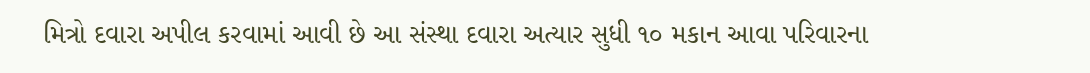મિત્રો દવારા અપીલ કરવામાં આવી છે આ સંસ્થા દવારા અત્યાર સુધી ૧૦ મકાન આવા પરિવારના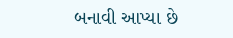બનાવી આપ્યા છે